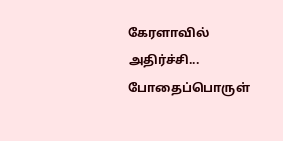கேரளாவில் அதிர்ச்சி... போதைப்பொருள்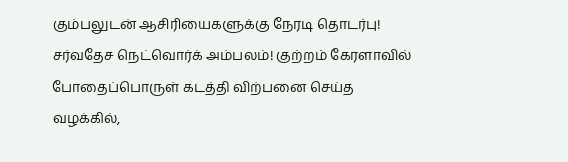கும்பலுடன் ஆசிரியைகளுக்கு நேரடி தொடர்பு! சர்வதேச நெட்வொர்க் அம்பலம்! குற்றம் கேரளாவில் போதைப்பொருள் கடத்தி விற்பனை செய்த வழக்கில்,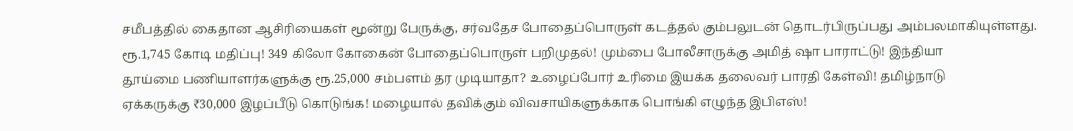சமீபத்தில் கைதான ஆசிரியைகள் மூன்று பேருக்கு, சர்வதேச போதைப்பொருள் கடத்தல் கும்பலுடன் தொடர்பிருப்பது அம்பலமாகியுள்ளது.
ரூ.1,745 கோடி மதிப்பு! 349 கிலோ கோகைன் போதைப்பொருள் பறிமுதல்! மும்பை போலீசாருக்கு அமித் ஷா பாராட்டு! இந்தியா
தூய்மை பணியாளர்களுக்கு ரூ.25,000 சம்பளம் தர முடியாதா? உழைப்போர் உரிமை இயக்க தலைவர் பாரதி கேள்வி! தமிழ்நாடு
ஏக்கருக்கு ₹30,000 இழப்பீடு கொடுங்க! மழையால் தவிக்கும் விவசாயிகளுக்காக பொங்கி எழுந்த இபிஎஸ்!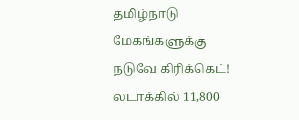தமிழ்நாடு
மேகங்களுக்கு நடுவே கிரிக்கெட்! லடாக்கில் 11,800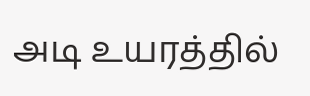அடி உயரத்தில்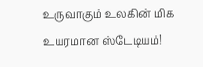உருவாகும் உலகின் மிக உயரமான ஸ்டேடியம்!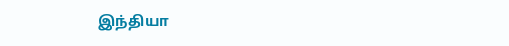இந்தியா